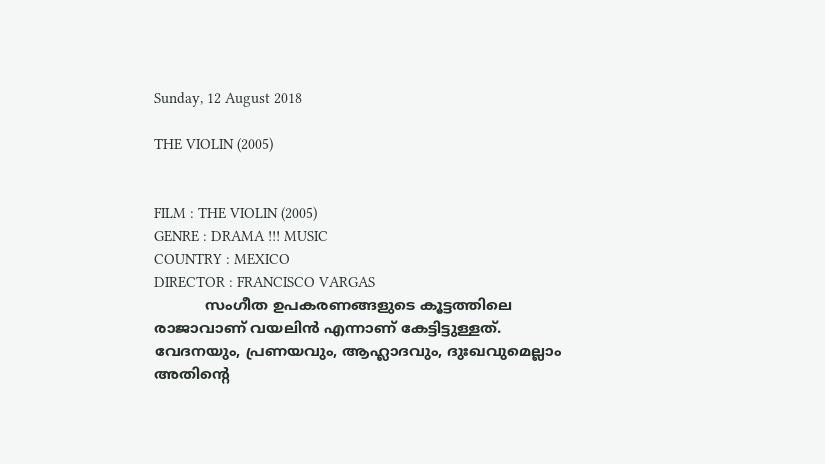Sunday, 12 August 2018

THE VIOLIN (2005)


FILM : THE VIOLIN (2005)
GENRE : DRAMA !!! MUSIC
COUNTRY : MEXICO
DIRECTOR : FRANCISCO VARGAS
           സംഗീത ഉപകരണങ്ങളുടെ കൂട്ടത്തിലെ രാജാവാണ് വയലിൻ എന്നാണ് കേട്ടിട്ടുള്ളത്. വേദനയും, പ്രണയവും, ആഹ്ലാദവും, ദുഃഖവുമെല്ലാം അതിന്റെ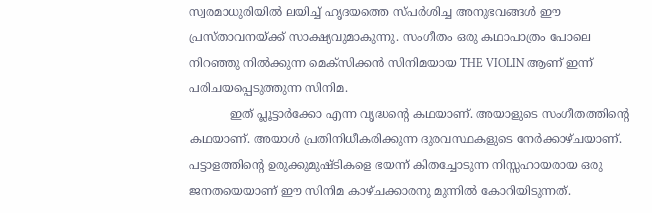സ്വരമാധുരിയിൽ ലയിച്ച് ഹൃദയത്തെ സ്പർശിച്ച അനുഭവങ്ങൾ ഈ പ്രസ്താവനയ്ക്ക് സാക്ഷ്യവുമാകുന്നു. സംഗീതം ഒരു കഥാപാത്രം പോലെ നിറഞ്ഞു നിൽക്കുന്ന മെക്സിക്കൻ സിനിമയായ THE VIOLIN ആണ് ഇന്ന് പരിചയപ്പെടുത്തുന്ന സിനിമ.
           ഇത് പ്ലൂട്ടാർക്കോ എന്ന വൃദ്ധന്റെ കഥയാണ്. അയാളുടെ സംഗീതത്തിന്റെ കഥയാണ്. അയാൾ പ്രതിനിധീകരിക്കുന്ന ദുരവസ്ഥകളുടെ നേർക്കാഴ്ചയാണ്. പട്ടാളത്തിന്റെ ഉരുക്കുമുഷ്ടികളെ ഭയന്ന് കിതച്ചോടുന്ന നിസ്സഹായരായ ഒരു ജനതയെയാണ് ഈ സിനിമ കാഴ്ചക്കാരനു മുന്നിൽ കോറിയിടുന്നത്.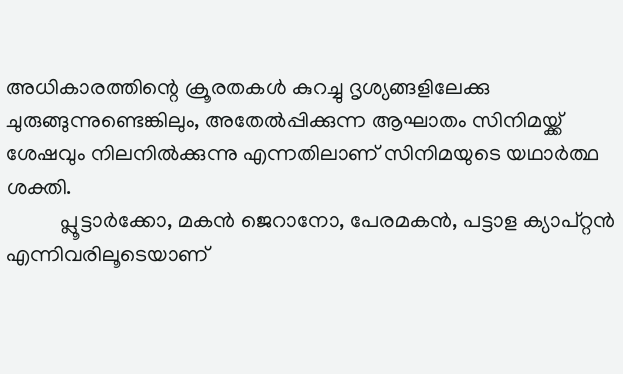അധികാരത്തിന്റെ ക്രൂരതകൾ കുറച്ചു ദൃശ്യങ്ങളിലേക്കു ചുരുങ്ങുന്നുണ്ടെങ്കിലും, അതേൽപ്പിക്കുന്ന ആഘാതം സിനിമയ്ക്ക് ശേഷവും നിലനിൽക്കുന്നു എന്നതിലാണ് സിനിമയുടെ യഥാർത്ഥ ശക്തി.
          പ്ലൂട്ടാർക്കോ, മകൻ ജെറാനോ, പേരമകൻ, പട്ടാള ക്യാപ്റ്റൻ എന്നിവരിലൂടെയാണ്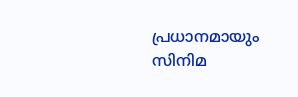പ്രധാനമായും സിനിമ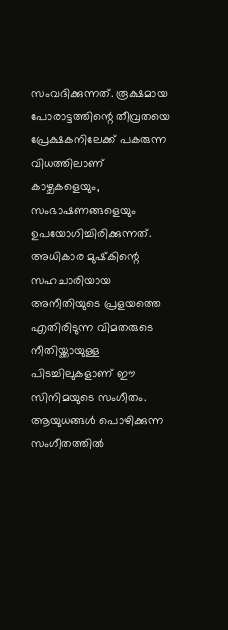സംവദിക്കുന്നത്. രൂക്ഷമായ പോരാട്ടത്തിന്റെ തീവ്രതയെ പ്രേക്ഷകനിലേക്ക് പകരുന്ന വിധത്തിലാണ് കാഴ്ചകളെയും, സംഭാഷണങ്ങളെയും ഉപയോഗിച്ചിരിക്കുന്നത്. അധികാര മുഷ്‌കിന്റെ സഹചാരിയായ അനീതിയുടെ പ്രളയത്തെ എതിരിടുന്ന വിമതരുടെ നീതിയ്ക്കായുള്ള പിടച്ചിലുകളാണ് ഈ സിനിമയുടെ സംഗീതം. ആയുധങ്ങൾ പൊഴിക്കുന്ന സംഗീതത്തിൽ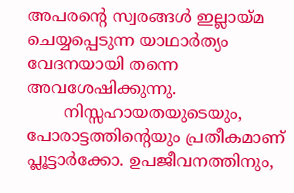അപരന്റെ സ്വരങ്ങൾ ഇല്ലായ്മ ചെയ്യപ്പെടുന്ന യാഥാർത്യം വേദനയായി തന്നെ അവശേഷിക്കുന്നു.
       നിസ്സഹായതയുടെയും,  പോരാട്ടത്തിന്റെയും പ്രതീകമാണ് പ്ലൂട്ടാർക്കോ. ഉപജീവനത്തിനും,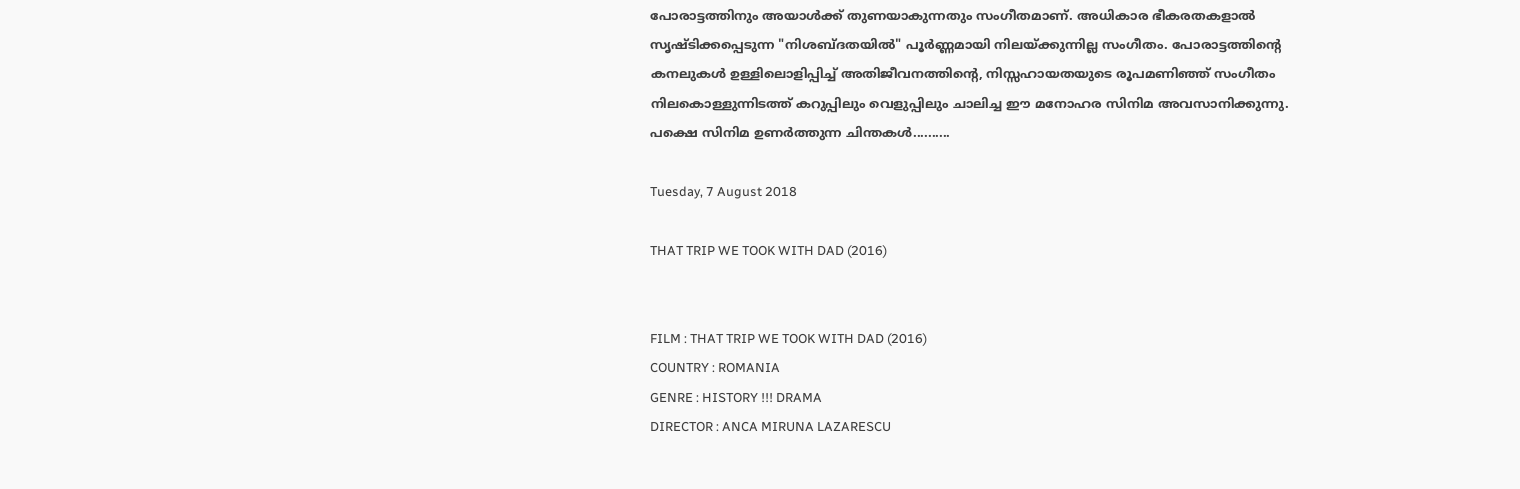പോരാട്ടത്തിനും അയാൾക്ക്‌ തുണയാകുന്നതും സംഗീതമാണ്. അധികാര ഭീകരതകളാൽ സൃഷ്ടിക്കപ്പെടുന്ന "നിശബ്ദതയിൽ" പൂർണ്ണമായി നിലയ്ക്കുന്നില്ല സംഗീതം. പോരാട്ടത്തിന്റെ കനലുകൾ ഉള്ളിലൊളിപ്പിച്ച് അതിജീവനത്തിന്റെ, നിസ്സഹായതയുടെ രൂപമണിഞ്ഞ് സംഗീതം നിലകൊള്ളുന്നിടത്ത് കറുപ്പിലും വെളുപ്പിലും ചാലിച്ച ഈ മനോഹര സിനിമ അവസാനിക്കുന്നു. പക്ഷെ സിനിമ ഉണർത്തുന്ന ചിന്തകൾ..........

Tuesday, 7 August 2018

THAT TRIP WE TOOK WITH DAD (2016)


FILM : THAT TRIP WE TOOK WITH DAD (2016)
COUNTRY : ROMANIA
GENRE : HISTORY !!! DRAMA
DIRECTOR : ANCA MIRUNA LAZARESCU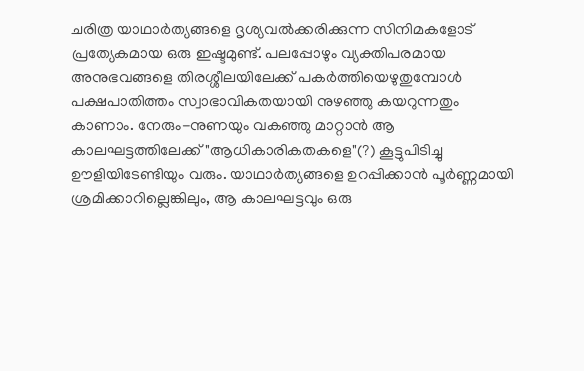ചരിത്ര യാഥാർത്യങ്ങളെ ദൃശ്യവൽക്കരിക്കുന്ന സിനിമകളോട് പ്രത്യേകമായ ഒരു ഇഷ്ടമുണ്ട്. പലപ്പോഴും വ്യക്തിപരമായ അനുഭവങ്ങളെ തിരശ്ശീലയിലേക്ക് പകർത്തിയെഴുതുമ്പോൾ പക്ഷപാതിത്തം സ്വാഭാവികതയായി നുഴഞ്ഞു കയറുന്നതും കാണാം. നേരും-നുണയും വകഞ്ഞു മാറ്റാൻ ആ കാലഘട്ടത്തിലേക്ക് "ആധികാരികതകളെ"(?) കൂട്ടുപിടിച്ചു ഊളിയിടേണ്ടിയും വരും. യാഥാർത്യങ്ങളെ ഉറപ്പിക്കാൻ പൂർണ്ണമായി ശ്രമിക്കാറില്ലെങ്കിലും, ആ കാലഘട്ടവും ഒരു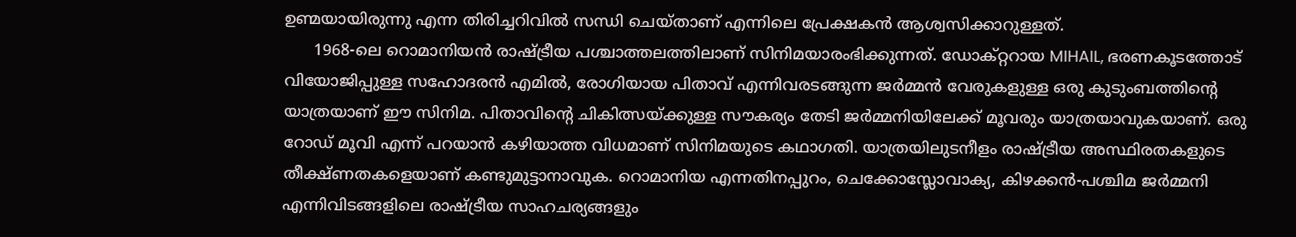ഉണ്മയായിരുന്നു എന്ന തിരിച്ചറിവിൽ സന്ധി ചെയ്താണ് എന്നിലെ പ്രേക്ഷകൻ ആശ്വസിക്കാറുള്ളത്.
      1968-ലെ റൊമാനിയൻ രാഷ്ട്രീയ പശ്ചാത്തലത്തിലാണ് സിനിമയാരംഭിക്കുന്നത്. ഡോക്റ്ററായ MIHAIL, ഭരണകൂടത്തോട് വിയോജിപ്പുള്ള സഹോദരൻ എമിൽ, രോഗിയായ പിതാവ് എന്നിവരടങ്ങുന്ന ജർമ്മൻ വേരുകളുള്ള ഒരു കുടുംബത്തിന്റെ യാത്രയാണ് ഈ സിനിമ. പിതാവിന്റെ ചികിത്സയ്ക്കുള്ള സൗകര്യം തേടി ജർമ്മനിയിലേക്ക് മൂവരും യാത്രയാവുകയാണ്. ഒരു റോഡ് മൂവി എന്ന് പറയാൻ കഴിയാത്ത വിധമാണ് സിനിമയുടെ കഥാഗതി. യാത്രയിലുടനീളം രാഷ്ട്രീയ അസ്ഥിരതകളുടെ തീക്ഷ്‌ണതകളെയാണ് കണ്ടുമുട്ടാനാവുക. റൊമാനിയ എന്നതിനപ്പുറം, ചെക്കോസ്ലോവാക്യ, കിഴക്കൻ-പശ്ചിമ ജർമ്മനി എന്നിവിടങ്ങളിലെ രാഷ്ട്രീയ സാഹചര്യങ്ങളും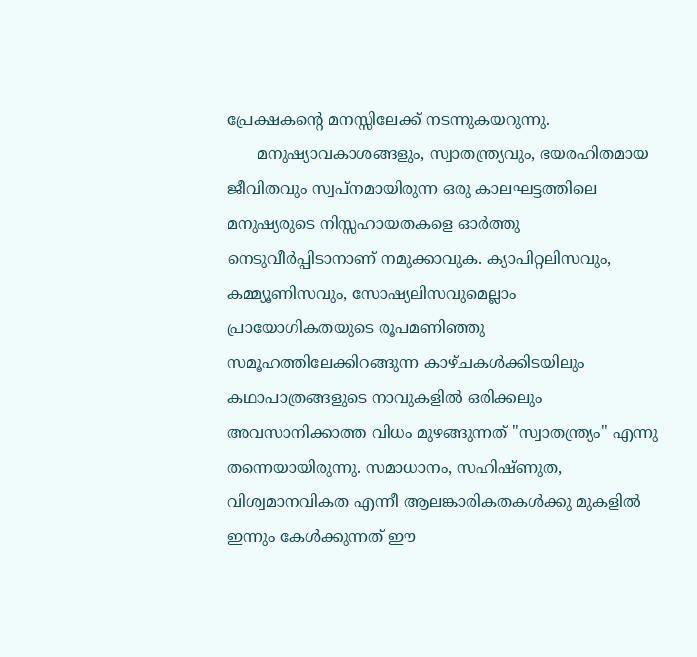പ്രേക്ഷകന്റെ മനസ്സിലേക്ക് നടന്നുകയറുന്നു.
      മനുഷ്യാവകാശങ്ങളും, സ്വാതന്ത്ര്യവും, ഭയരഹിതമായ ജീവിതവും സ്വപ്‌നമായിരുന്ന ഒരു കാലഘട്ടത്തിലെ മനുഷ്യരുടെ നിസ്സഹായതകളെ ഓർത്തു നെടുവീർപ്പിടാനാണ് നമുക്കാവുക. ക്യാപിറ്റലിസവും, കമ്മ്യൂണിസവും, സോഷ്യലിസവുമെല്ലാം പ്രായോഗികതയുടെ രൂപമണിഞ്ഞു സമൂഹത്തിലേക്കിറങ്ങുന്ന കാഴ്ചകൾക്കിടയിലും  കഥാപാത്രങ്ങളുടെ നാവുകളിൽ ഒരിക്കലും അവസാനിക്കാത്ത വിധം മുഴങ്ങുന്നത് "സ്വാതന്ത്ര്യം" എന്നു തന്നെയായിരുന്നു. സമാധാനം, സഹിഷ്ണുത, വിശ്വമാനവികത എന്നീ ആലങ്കാരികതകൾക്കു മുകളിൽ ഇന്നും കേൾക്കുന്നത് ഈ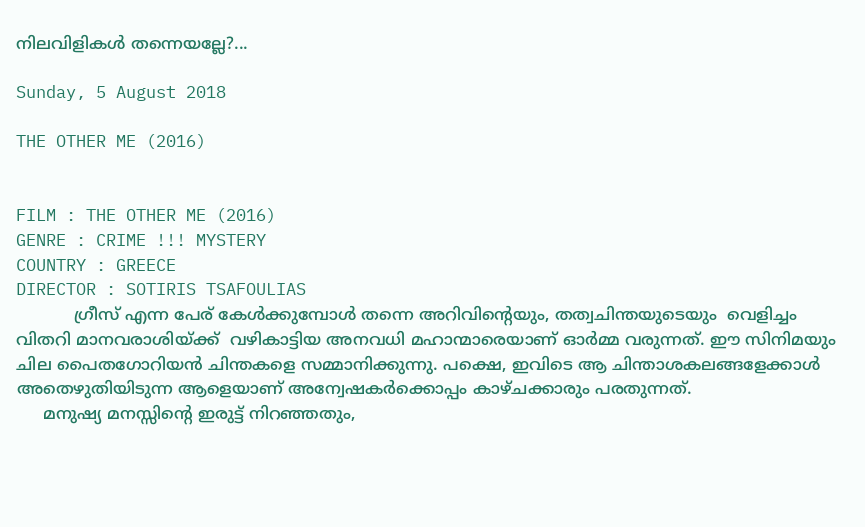നിലവിളികൾ തന്നെയല്ലേ?...

Sunday, 5 August 2018

THE OTHER ME (2016)


FILM : THE OTHER ME (2016)
GENRE : CRIME !!! MYSTERY
COUNTRY : GREECE
DIRECTOR : SOTIRIS TSAFOULIAS
           ഗ്രീസ് എന്ന പേര് കേൾക്കുമ്പോൾ തന്നെ അറിവിന്റെയും, തത്വചിന്തയുടെയും  വെളിച്ചം വിതറി മാനവരാശിയ്ക്ക്  വഴികാട്ടിയ അനവധി മഹാന്മാരെയാണ് ഓർമ്മ വരുന്നത്. ഈ സിനിമയും  ചില പൈതഗോറിയൻ ചിന്തകളെ സമ്മാനിക്കുന്നു. പക്ഷെ, ഇവിടെ ആ ചിന്താശകലങ്ങളേക്കാൾ അതെഴുതിയിടുന്ന ആളെയാണ് അന്വേഷകർക്കൊപ്പം കാഴ്ചക്കാരും പരതുന്നത്.
     മനുഷ്യ മനസ്സിന്റെ ഇരുട്ട് നിറഞ്ഞതും,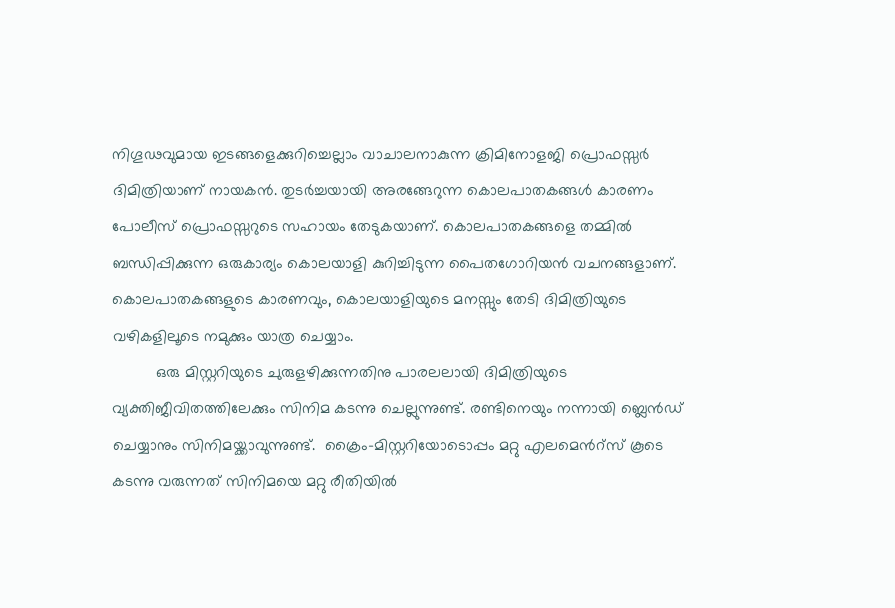നിഗൂഢവുമായ ഇടങ്ങളെക്കുറിച്ചെല്ലാം വാചാലനാകുന്ന ക്രിമിനോളജി പ്രൊഫസ്സർ ദിമിത്രിയാണ് നായകൻ. തുടർച്ചയായി അരങ്ങേറുന്ന കൊലപാതകങ്ങൾ കാരണം പോലീസ് പ്രൊഫസ്സറുടെ സഹായം തേടുകയാണ്. കൊലപാതകങ്ങളെ തമ്മിൽ ബന്ധിപ്പിക്കുന്ന ഒരുകാര്യം കൊലയാളി കുറിച്ചിടുന്ന പൈതഗോറിയൻ വചനങ്ങളാണ്. കൊലപാതകങ്ങളുടെ കാരണവും, കൊലയാളിയുടെ മനസ്സും തേടി ദിമിത്രിയുടെ വഴികളിലൂടെ നമുക്കും യാത്ര ചെയ്യാം.
          ഒരു മിസ്റ്ററിയുടെ ചുരുളഴിക്കുന്നതിനു പാരലലായി ദിമിത്രിയുടെ വ്യക്തിജീവിതത്തിലേക്കും സിനിമ കടന്നു ചെല്ലുന്നുണ്ട്. രണ്ടിനെയും നന്നായി ബ്ലെൻഡ് ചെയ്യാനും സിനിമയ്ക്കാവുന്നുണ്ട്.  ക്രൈം-മിസ്റ്ററിയോടൊപ്പം മറ്റു എലമെൻറ്സ് കൂടെ കടന്നു വരുന്നത് സിനിമയെ മറ്റു രീതിയിൽ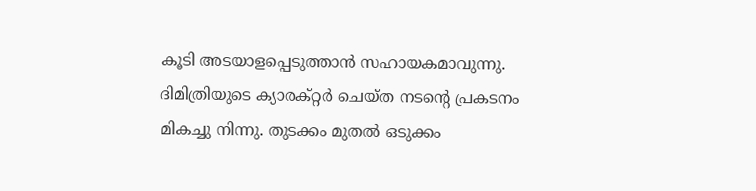കൂടി അടയാളപ്പെടുത്താൻ സഹായകമാവുന്നു. ദിമിത്രിയുടെ ക്യാരക്റ്റർ ചെയ്ത നടന്റെ പ്രകടനം മികച്ചു നിന്നു. തുടക്കം മുതൽ ഒടുക്കം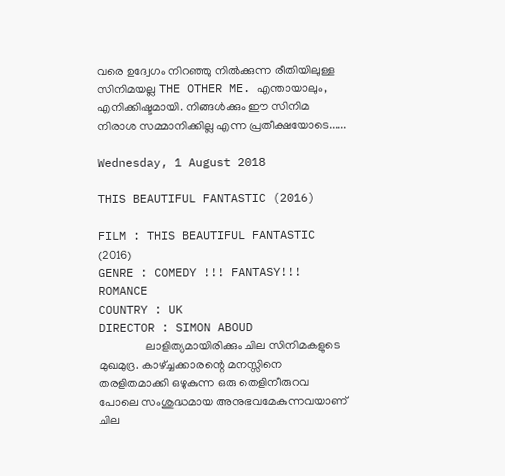വരെ ഉദ്വേഗം നിറഞ്ഞു നിൽക്കുന്ന രീതിയിലുള്ള സിനിമയല്ല THE OTHER ME. എന്തായാലും, എനിക്കിഷ്ടമായി. നിങ്ങൾക്കും ഈ സിനിമ നിരാശ സമ്മാനിക്കില്ല എന്ന പ്രതീക്ഷയോടെ......

Wednesday, 1 August 2018

THIS BEAUTIFUL FANTASTIC (2016)

FILM : THIS BEAUTIFUL FANTASTIC (2016)
GENRE : COMEDY !!! FANTASY!!! ROMANCE
COUNTRY : UK
DIRECTOR : SIMON ABOUD
                ലാളിത്യമായിരിക്കും ചില സിനിമകളുടെ  മുഖമുദ്ര. കാഴ്ച്ചക്കാരന്റെ മനസ്സിനെ തരളിതമാക്കി ഒഴുകുന്ന ഒരു തെളിനീരുറവ പോലെ സംശുദ്ധമായ അനുഭവമേകുന്നവയാണ് ചില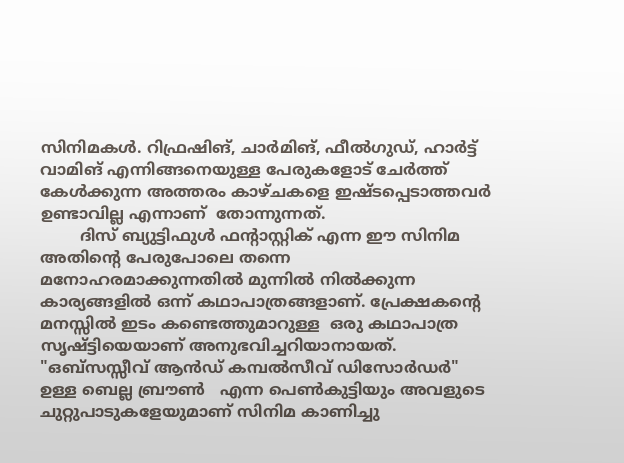സിനിമകൾ. റിഫ്രഷിങ്, ചാർമിങ്, ഫീൽഗുഡ്, ഹാർട്ട് വാമിങ് എന്നിങ്ങനെയുള്ള പേരുകളോട് ചേർത്ത് കേൾക്കുന്ന അത്തരം കാഴ്ചകളെ ഇഷ്ടപ്പെടാത്തവർ ഉണ്ടാവില്ല എന്നാണ്  തോന്നുന്നത്.
        ദിസ് ബ്യുട്ടിഫുൾ ഫന്റാസ്റ്റിക് എന്ന ഈ സിനിമ അതിന്റെ പേരുപോലെ തന്നെ മനോഹരമാക്കുന്നതിൽ മുന്നിൽ നിൽക്കുന്ന കാര്യങ്ങളിൽ ഒന്ന് കഥാപാത്രങ്ങളാണ്. പ്രേക്ഷകന്റെ മനസ്സിൽ ഇടം കണ്ടെത്തുമാറുള്ള  ഒരു കഥാപാത്ര സൃഷ്ട്ടിയെയാണ് അനുഭവിച്ചറിയാനായത്. "ഒബ്സസ്സീവ് ആൻഡ് കമ്പൽസീവ് ഡിസോർഡർ" ഉള്ള ബെല്ല ബ്രൗൺ   എന്ന പെൺകുട്ടിയും അവളുടെ ചുറ്റുപാടുകളേയുമാണ് സിനിമ കാണിച്ചു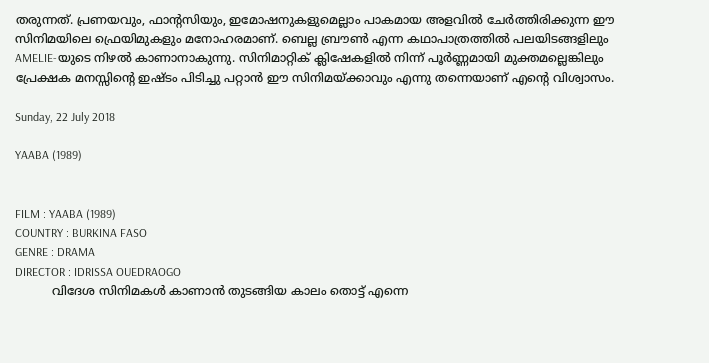തരുന്നത്. പ്രണയവും, ഫാന്റസിയും, ഇമോഷനുകളുമെല്ലാം പാകമായ അളവിൽ ചേർത്തിരിക്കുന്ന ഈ സിനിമയിലെ ഫ്രെയിമുകളും മനോഹരമാണ്. ബെല്ല ബ്രൗൺ എന്ന കഥാപാത്രത്തിൽ പലയിടങ്ങളിലും AMELIE-യുടെ നിഴൽ കാണാനാകുന്നു. സിനിമാറ്റിക് ക്ലിഷേകളിൽ നിന്ന് പൂർണ്ണമായി മുക്തമല്ലെങ്കിലും പ്രേക്ഷക മനസ്സിന്റെ ഇഷ്ടം പിടിച്ചു പറ്റാൻ ഈ സിനിമയ്ക്കാവും എന്നു തന്നെയാണ് എന്റെ വിശ്വാസം.

Sunday, 22 July 2018

YAABA (1989)


FILM : YAABA (1989)
COUNTRY : BURKINA FASO
GENRE : DRAMA
DIRECTOR : IDRISSA OUEDRAOGO
          വിദേശ സിനിമകൾ കാണാൻ തുടങ്ങിയ കാലം തൊട്ട് എന്നെ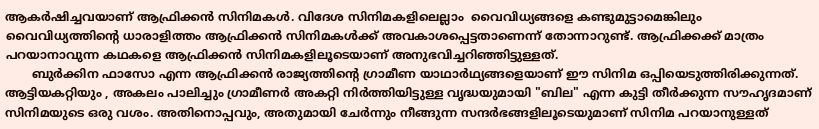ആകർഷിച്ചവയാണ് ആഫ്രിക്കൻ സിനിമകൾ. വിദേശ സിനിമകളിലെല്ലാം  വൈവിധ്യങ്ങളെ കണ്ടുമുട്ടാമെങ്കിലും വൈവിധ്യത്തിന്റെ ധാരാളിത്തം ആഫ്രിക്കൻ സിനിമകൾക്ക് അവകാശപ്പെട്ടതാണെന്ന് തോന്നാറുണ്ട്. ആഫ്രിക്കക്ക് മാത്രം പറയാനാവുന്ന കഥകളെ ആഫ്രിക്കൻ സിനിമകളിലൂടെയാണ് അനുഭവിച്ചറിഞ്ഞിട്ടുള്ളത്.
       ബുർക്കിന ഫാസോ എന്ന ആഫ്രിക്കൻ രാജ്യത്തിന്റെ ഗ്രാമീണ യാഥാർഥ്യങ്ങളെയാണ് ഈ സിനിമ ഒപ്പിയെടുത്തിരിക്കുന്നത്. ആട്ടിയകറ്റിയും , അകലം പാലിച്ചും ഗ്രാമീണർ അകറ്റി നിർത്തിയിട്ടുള്ള വൃദ്ധയുമായി "ബില" എന്ന കുട്ടി തീർക്കുന്ന സൗഹൃദമാണ് സിനിമയുടെ ഒരു വശം. അതിനൊപ്പവും, അതുമായി ചേർന്നും നീങ്ങുന്ന സന്ദർഭങ്ങളിലൂടെയുമാണ് സിനിമ പറയാനുള്ളത്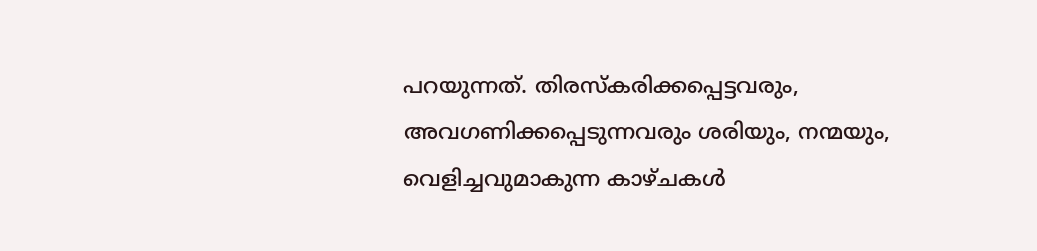പറയുന്നത്. തിരസ്കരിക്കപ്പെട്ടവരും, അവഗണിക്കപ്പെടുന്നവരും ശരിയും, നന്മയും, വെളിച്ചവുമാകുന്ന കാഴ്ചകൾ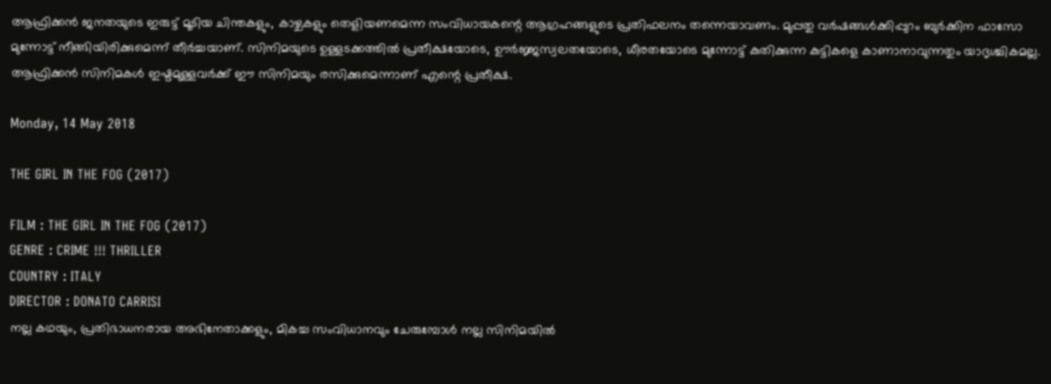ആഫ്രിക്കൻ ജനതയുടെ ഇരുട്ട് മൂടിയ ചിന്തകളും, കാഴ്ചകളും തെളിയണമെന്ന സംവിധായകന്റെ ആഗ്രഹങ്ങളുടെ പ്രതിഫലനം തന്നെയാവണം. മുപ്പതു വർഷങ്ങൾക്കിപ്പുറം ബുർക്കിന ഫാസോ മുന്നോട്ട് നീങ്ങിയിരിക്കുമെന്ന് തീർച്ചയാണ്. സിനിമയുടെ ഉള്ളടക്കത്തിൽ പ്രതീക്ഷയോടെ, ഊർജ്ജസ്വലതയോടെ, ധീരതയോടെ മുന്നോട്ട് കുതിക്കുന്ന കുട്ടികളെ കാണാനാവുന്നതും യാദൃശ്ചികമല്ല. ആഫ്രിക്കൻ സിനിമകൾ ഇഷ്ടമുള്ളവർക്ക് ഈ സിനിമയും രസിക്കുമെന്നാണ് എന്റെ പ്രതീക്ഷ.

Monday, 14 May 2018

THE GIRL IN THE FOG (2017)

FILM : THE GIRL IN THE FOG (2017)
GENRE : CRIME !!! THRILLER
COUNTRY : ITALY
DIRECTOR : DONATO CARRISI
നല്ല കഥയും, പ്രതിഭാധനരായ അഭിനേതാക്കളും, മികച്ച സംവിധാനവും ചേരുമ്പോൾ നല്ല സിനിമയിൽ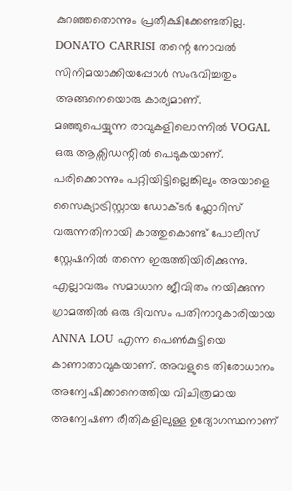കുറഞ്ഞതൊന്നും പ്രതീക്ഷിക്കേണ്ടതില്ല. DONATO CARRISI തന്റെ നോവൽ സിനിമയാക്കിയപ്പോൾ സംഭവിച്ചതും അങ്ങനെയൊരു കാര്യമാണ്.
മഞ്ഞുപെയ്യുന്ന രാവുകളിലൊന്നിൽ VOGAL ഒരു ആക്സിഡന്റിൽ പെടുകയാണ്. പരിക്കൊന്നും പറ്റിയിട്ടില്ലെങ്കിലും അയാളെ സൈക്യാട്രിസ്റ്റായ ഡോക്ടർ ഫ്ലോറിസ് വരുന്നതിനായി കാത്തുകൊണ്ട് പോലീസ് സ്റ്റേഷനിൽ തന്നെ ഇരുത്തിയിരിക്കുന്നു. എല്ലാവരും സമാധാന ജീവിതം നയിക്കുന്ന ഗ്രാമത്തിൽ ഒരു ദിവസം പതിനാറുകാരിയായ ANNA LOU എന്ന പെൺകുട്ടിയെ കാണാതാവുകയാണ്. അവളുടെ തിരോധാനം അന്വേഷിക്കാനെത്തിയ വിചിത്രമായ അന്വേഷണ രീതികളിലുള്ള ഉദ്യോഗസ്ഥനാണ്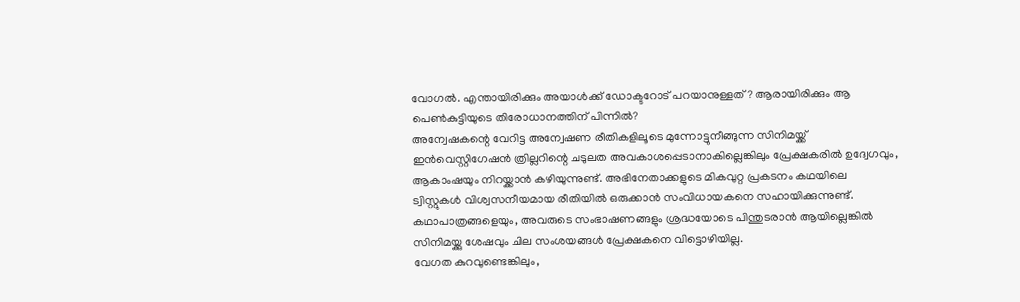വോഗൽ. എന്തായിരിക്കും അയാൾക്ക് ഡോക്ടറോട് പറയാനുള്ളത്? ആരായിരിക്കും ആ പെൺകുട്ടിയുടെ തിരോധാനത്തിന് പിന്നിൽ?
അന്വേഷകന്റെ വേറിട്ട അന്വേഷണ രീതികളിലൂടെ മുന്നോട്ടുനീങ്ങുന്ന സിനിമയ്ക്ക് ഇൻവെസ്റ്റിഗേഷൻ ത്രില്ലറിന്റെ ചടുലത അവകാശപ്പെടാനാകില്ലെങ്കിലും പ്രേക്ഷകരിൽ ഉദ്വേഗവും, ആകാംഷയും നിറയ്ക്കാൻ കഴിയുന്നുണ്ട്. അഭിനേതാക്കളുടെ മികവുറ്റ പ്രകടനം കഥയിലെ   ട്വിസ്റ്റുകൾ വിശ്വസനീയമായ രീതിയിൽ ഒരുക്കാൻ സംവിധായകനെ സഹായിക്കുന്നുണ്ട്. കഥാപാത്രങ്ങളെയും, അവരുടെ സംഭാഷണങ്ങളും ശ്രദ്ധയോടെ പിന്തുടരാൻ ആയില്ലെങ്കിൽ സിനിമയ്ക്കു ശേഷവും ചില സംശയങ്ങൾ പ്രേക്ഷകനെ വിട്ടൊഴിയില്ല.
വേഗത കുറവുണ്ടെങ്കിലും,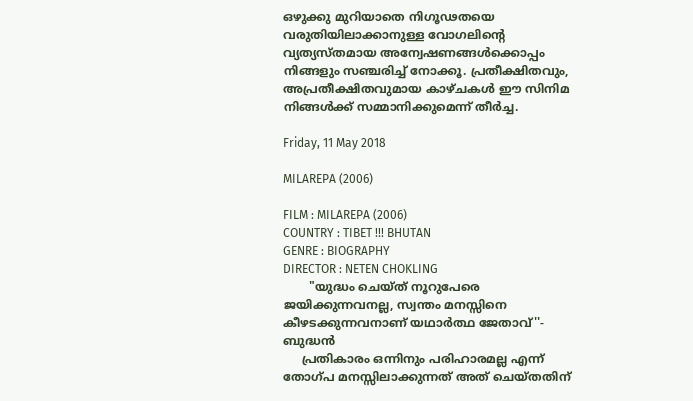ഒഴുക്കു മുറിയാതെ നിഗൂഢതയെ വരുതിയിലാക്കാനുള്ള വോഗലിന്റെ വ്യത്യസ്തമായ അന്വേഷണങ്ങൾക്കൊപ്പം നിങ്ങളും സഞ്ചരിച്ച് നോക്കൂ. പ്രതീക്ഷിതവും, അപ്രതീക്ഷിതവുമായ കാഴ്ചകൾ ഈ സിനിമ നിങ്ങൾക്ക് സമ്മാനിക്കുമെന്ന് തീർച്ച.

Friday, 11 May 2018

MILAREPA (2006)

FILM : MILAREPA (2006)
COUNTRY : TIBET !!! BHUTAN
GENRE : BIOGRAPHY
DIRECTOR : NETEN CHOKLING
       "യുദ്ധം ചെയ്ത് നൂറുപേരെ ജയിക്കുന്നവനല്ല, സ്വന്തം മനസ്സിനെ കീഴടക്കുന്നവനാണ് യഥാർത്ഥ ജേതാവ്''- ബുദ്ധൻ
     പ്രതികാരം ഒന്നിനും പരിഹാരമല്ല എന്ന് തോഗ്പ മനസ്സിലാക്കുന്നത് അത് ചെയ്തതിന്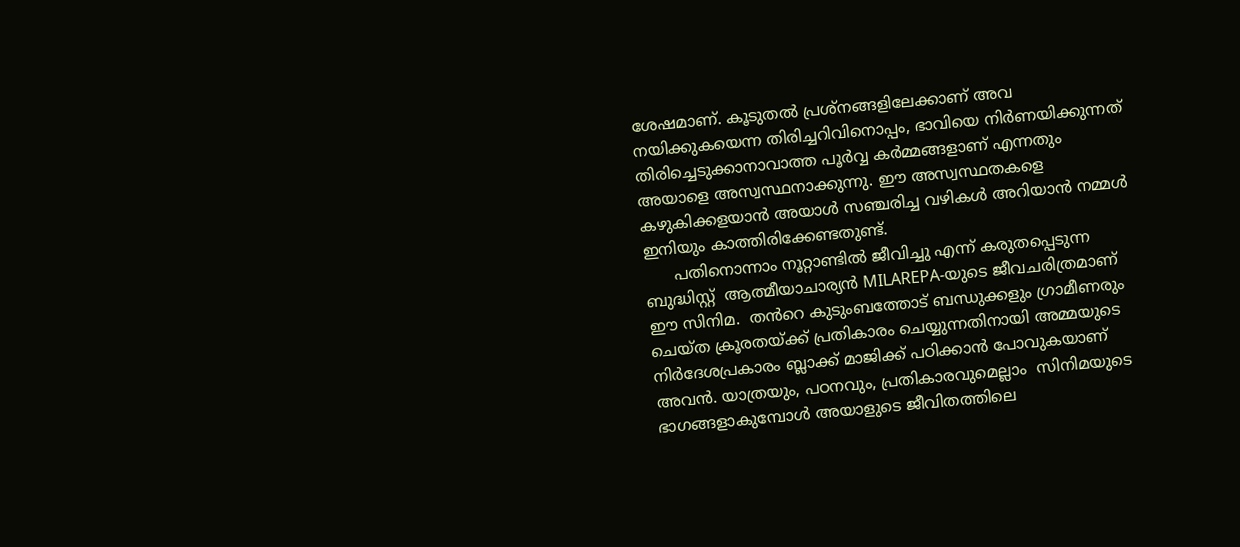ശേഷമാണ്. കൂടുതൽ പ്രശ്നങ്ങളിലേക്കാണ് അവ നയിക്കുകയെന്ന തിരിച്ചറിവിനൊപ്പം, ഭാവിയെ നിർണയിക്കുന്നത് തിരിച്ചെടുക്കാനാവാത്ത പൂർവ്വ കർമ്മങ്ങളാണ് എന്നതും അയാളെ അസ്വസ്ഥനാക്കുന്നു. ഈ അസ്വസ്ഥതകളെ കഴുകിക്കളയാൻ അയാൾ സഞ്ചരിച്ച വഴികൾ അറിയാൻ നമ്മൾ ഇനിയും കാത്തിരിക്കേണ്ടതുണ്ട്.
      പതിനൊന്നാം നൂറ്റാണ്ടിൽ ജീവിച്ചു എന്ന് കരുതപ്പെടുന്ന ബുദ്ധിസ്റ്റ്  ആത്മീയാചാര്യൻ MILAREPA-യുടെ ജീവചരിത്രമാണ് ഈ സിനിമ.  തൻറെ കുടുംബത്തോട് ബന്ധുക്കളും ഗ്രാമീണരും ചെയ്ത ക്രൂരതയ്ക്ക് പ്രതികാരം ചെയ്യുന്നതിനായി അമ്മയുടെ  നിർദേശപ്രകാരം ബ്ലാക്ക് മാജിക്ക് പഠിക്കാൻ പോവുകയാണ് അവൻ. യാത്രയും, പഠനവും, പ്രതികാരവുമെല്ലാം  സിനിമയുടെ  ഭാഗങ്ങളാകുമ്പോൾ അയാളുടെ ജീവിതത്തിലെ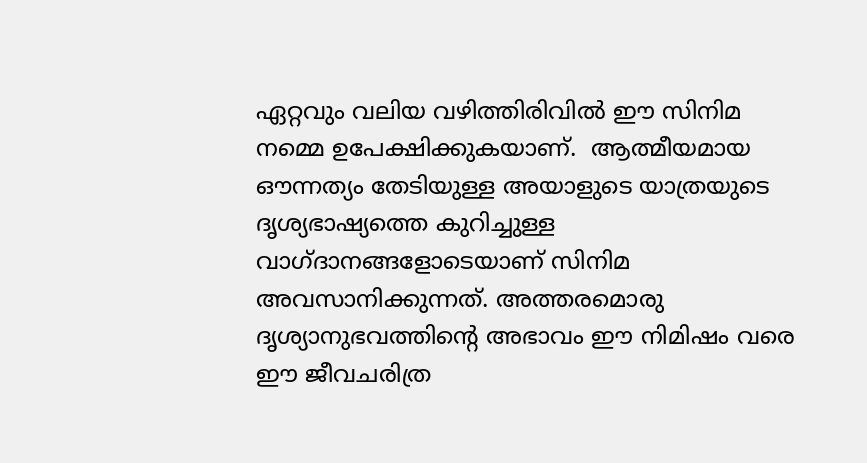ഏറ്റവും വലിയ വഴിത്തിരിവിൽ ഈ സിനിമ നമ്മെ ഉപേക്ഷിക്കുകയാണ്.  ആത്മീയമായ ഔന്നത്യം തേടിയുള്ള അയാളുടെ യാത്രയുടെ ദൃശ്യഭാഷ്യത്തെ കുറിച്ചുള്ള വാഗ്ദാനങ്ങളോടെയാണ് സിനിമ അവസാനിക്കുന്നത്. അത്തരമൊരു ദൃശ്യാനുഭവത്തിന്റെ അഭാവം ഈ നിമിഷം വരെ ഈ ജീവചരിത്ര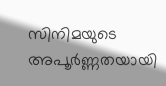സിനിമയുടെ  അപൂർണ്ണതയായി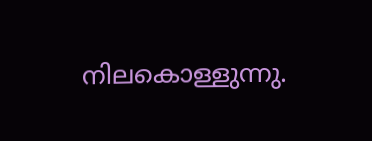നിലകൊള്ളുന്നു.